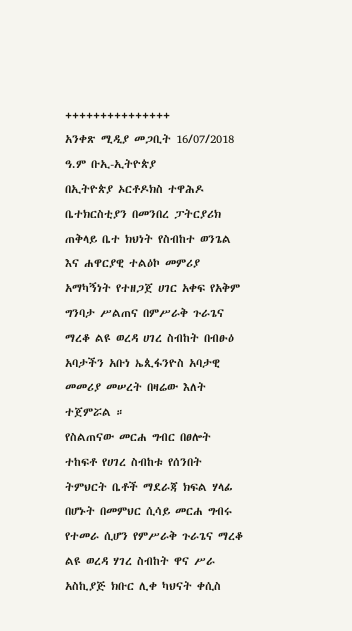+++++++++++++++
አንቀጽ ሚዲያ መጋቢት 16/07/2018 ዓ.ም ቡኢ-ኢትዮጵያ
በኢትዮጵያ ኦርቶዶክስ ተዋሕዶ ቤተክርስቲያን በመንበረ ፓትርያሪክ ጠቅላይ ቤተ ክህነት የስብከተ ወንጌል እና ሐዋርያዊ ተልዕኮ መምሪያ አማካኝነት የተዘጋጀ ሀገር አቀፍ የአቅም ግንባታ ሥልጠና በምሥራቅ ጉራጌና ማረቆ ልዩ ወረዳ ሀገረ ስብከት በብፁዕ አባታችን አቡነ ኤጲፋንዮስ አባታዊ መመሪያ መሠረት በዛሬው እለት ተጀምሯል ።
የስልጠናው መርሐ ግብር በፀሎት ተከፍቶ የሀገረ ስብከቱ የሰንበት ትምህርት ቤቶች ማደራጃ ክፍል ሃላፊ በሆኑት በመምህር ሲሳይ መርሐ ግብሩ የተመራ ሲሆን የምሥራቅ ጉራጌና ማረቆ ልዩ ወረዳ ሃገረ ስብከት ዋና ሥራ አስኪያጅ ክቡር ሊቀ ካህናት ቀሲስ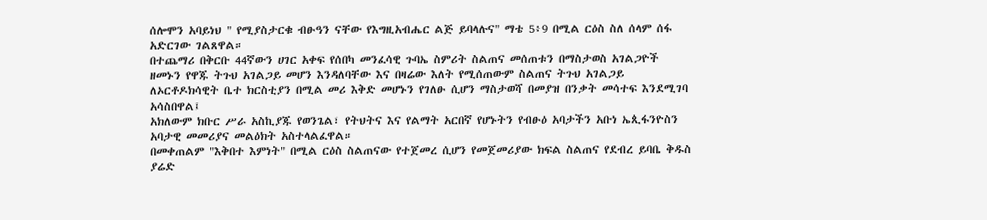ሰሎሞን አባይነህ " የሚያስታርቁ ብፁዓን ናቸው የእግዚአብሔር ልጅ ይባላሉና" ማቴ 5፥9 በሚል ርዕስ ስለ ሰላም ሰፋ አድርገው ገልጸዋል።
በተጨማሪ በቅርቡ 44ኛውን ሀገር አቀፍ የሰበካ መንፈሳዊ ጉባኤ ስምሪት ስልጠና መሰጠቱን በማስታወስ አገልጋዮች ዘመኑን የዋጁ ትጉህ አገልጋይ መሆን እንዳለባቸው እና በዛሬው እለት የሚሰጠውም ስልጠና ትጉህ አገልጋይ ለኦርቶዶክሳዊት ቤተ ክርስቲያን በሚል መሪ እቅድ መሆኑን የገለፁ ሲሆን ማስታወሻ በመያዝ በንቃት መሳተፍ እንደሚገባ አሳስበዋል፤
አክለውም ክቡር ሥራ አስኪያጁ የወንጌል፣ የትህትና እና የልማት አርበኛ የሆኑትን የብፁዕ አባታችን አቡነ ኤጲፋንዮስን አባታዊ መመሪያና መልዕክት አስተላልፈዋል።
በመቀጠልም "እቅበተ እምነት" በሚል ርዕስ ስልጠናው የተጀመረ ሲሆን የመጀመሪያው ክፍል ስልጠና የደብረ ይባቤ ቅዱስ ያሬድ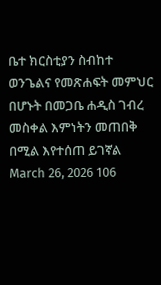ቤተ ክርስቲያን ስብከተ ወንጌልና የመጽሐፍት መምህር በሆኑት በመጋቤ ሐዲስ ገብረ መስቀል እምነትን መጠበቅ በሚል እየተሰጠ ይገኛል
March 26, 2026 106